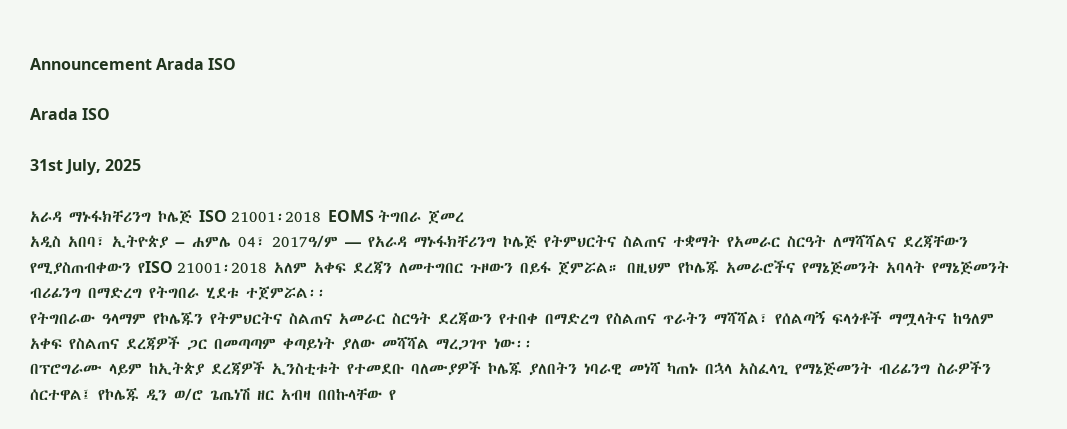Announcement Arada ISO

Arada ISO

31st July, 2025

አራዳ ማኑፋክቸሪንግ ኮሌጅ ISO 21001፡2018 EOMS ትግበራ ጀመረ
አዲስ አበባ፣ ኢትዮጵያ – ሐምሌ 04፣ 2017ዓ/ም — የአራዳ ማኑፋክቸሪንግ ኮሌጅ የትምህርትና ስልጠና ተቋማት የአመራር ስርዓት ለማሻሻልና ደረጃቸውን የሚያስጠብቀውን የISO 21001፡2018 አለም አቀፍ ደረጃን ለመተግበር ጉዞውን በይፋ ጀምሯል። በዚህም የኮሌጁ አመራሮችና የማኔጅመንት አባላት የማኔጅመንት ብሪፊንግ በማድረግ የትግበራ ሂደቱ ተጀምሯል፡፡
የትግበራው ዓላማም የኮሌጁን የትምህርትና ስልጠና አመራር ስርዓት ደረጃውን የተበቀ በማድረግ የስልጠና ጥራትን ማሻሻል፣ የሰልጣኝ ፍላጎቶች ማሟላትና ከዓለም አቀፍ የስልጠና ደረጃዎች ጋር በመጣጣም ቀጣይነት ያለው መሻሻል ማረጋገጥ ነው፡፡
በፕሮግራሙ ላይም ከኢትጵያ ደረጃዎች ኢንስቲቱት የተመደቡ ባለሙያዎች ኮሌጁ ያለበትን ነባራዊ መነሻ ካጠኑ በኋላ አስፈላጊ የማኔጅመንት ብሪፊንግ ስራዎችን ሰርተዋል፤ የኮሌጁ ዲን ወ/ሮ ጌጤነሽ ዘር አብዛ በበኩላቸው የ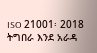ISO 21001፡ 2018 ትግበራ እንደ አራዳ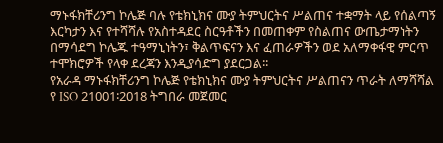ማኑፋክቸሪንግ ኮሌጅ ባሉ የቴክኒክና ሙያ ትምህርትና ሥልጠና ተቋማት ላይ የሰልጣኝ እርካታን እና የተሻሻሉ የአስተዳደር ስርዓቶችን በመጠቀም የስልጠና ውጤታማነትን በማሳደግ ኮሌጁ ተዓማኒነትን፣ ቅልጥፍናን እና ፈጠራዎችን ወደ አለማቀፋዊ ምርጥ ተሞክሮዎች የላቀ ደረጃን እንዲያሳድግ ያደርጋል፡፡
የአራዳ ማኑፋክቸሪንግ ኮሌጅ የቴክኒክና ሙያ ትምህርትና ሥልጠናን ጥራት ለማሻሻል የ ISO 21001፡2018 ትግበራ መጀመር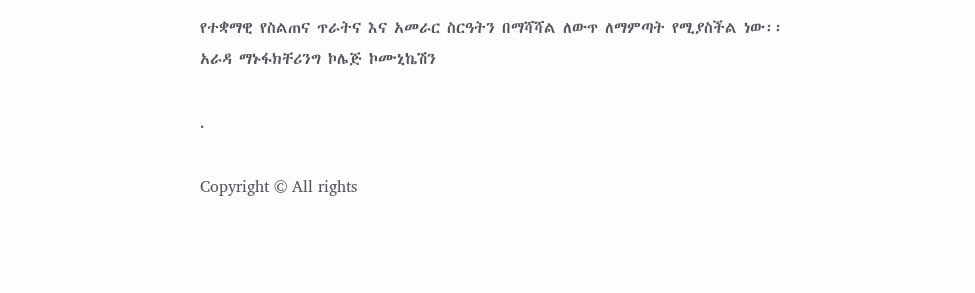የተቋማዊ የስልጠና ጥራትና እና አመራር ስርዓትን በማሻሻል ለውጥ ለማምጣት የሚያስችል ነው፡፡
አራዳ ማኑፋክቸሪንግ ኮሌጅ ኮሙኒኬሽን

.

Copyright © All rights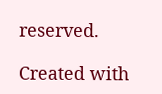reserved.

Created with